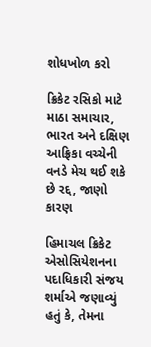શોધખોળ કરો

ક્રિકેટ રસિકો માટે માઠા સમાચાર, ભારત અને દક્ષિણ આફ્રિકા વચ્ચેની વનડે મેચ થઈ શકે છે રદ્દ, જાણો કારણ

હિમાચલ ક્રિકેટ એસોસિયેશનના પદાધિકારી સંજય શર્માએ જણાવ્યું હતું કે, તેમના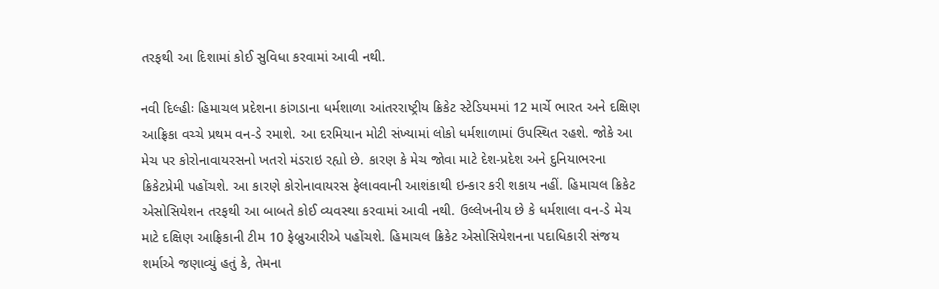તરફથી આ દિશામાં કોઈ સુવિધા કરવામાં આવી નથી.

નવી દિલ્હીઃ હિમાચલ પ્રદેશના કાંગડાના ધર્મશાળા આંતરરાષ્ટ્રીય ક્રિકેટ સ્ટેડિયમમાં 12 માર્ચે ભારત અને દક્ષિણ આફ્રિકા વચ્ચે પ્રથમ વન-ડે રમાશે. આ દરમિયાન મોટી સંખ્યામાં લોકો ધર્મશાળામાં ઉપસ્થિત રહશે. જોકે આ મેચ પર કોરોનાવાયરસનો ખતરો મંડરાઇ રહ્યો છે. કારણ કે મેચ જોવા માટે દેશ-પ્રદેશ અને દુનિયાભરના ક્રિકેટપ્રેમી પહોંચશે. આ કારણે કોરોનાવાયરસ ફેલાવવાની આશંકાથી ઇન્કાર કરી શકાય નહીં. હિમાચલ ક્રિકેટ એસોસિયેશન તરફથી આ બાબતે કોઈ વ્યવસ્થા કરવામાં આવી નથી. ઉલ્લેખનીય છે કે ધર્મશાલા વન-ડે મેચ માટે દક્ષિણ આફ્રિકાની ટીમ 10 ફેબ્રુઆરીએ પહોંચશે. હિમાચલ ક્રિકેટ એસોસિયેશનના પદાધિકારી સંજય શર્માએ જણાવ્યું હતું કે, તેમના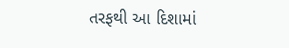તરફથી આ દિશામાં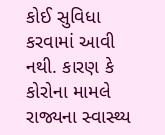કોઈ સુવિધા કરવામાં આવી નથી. કારણ કે કોરોના મામલે રાજ્યના સ્વાસ્થ્ય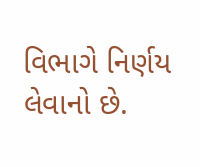વિભાગે નિર્ણય લેવાનો છે.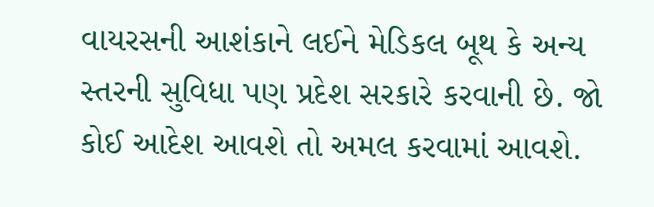વાયરસની આશંકાને લઈને મેડિકલ બૂથ કે અન્ય સ્તરની સુવિધા પણ પ્રદેશ સરકારે કરવાની છે. જો કોઈ આદેશ આવશે તો અમલ કરવામાં આવશે.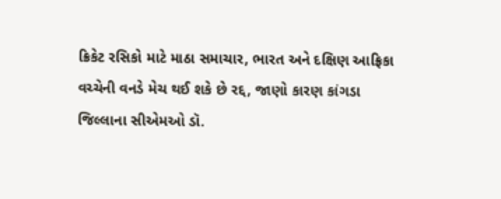ક્રિકેટ રસિકો માટે માઠા સમાચાર, ભારત અને દક્ષિણ આફ્રિકા વચ્ચેની વનડે મેચ થઈ શકે છે રદ્દ, જાણો કારણ કાંગડા જિલ્લાના સીએમઓ ડૉ.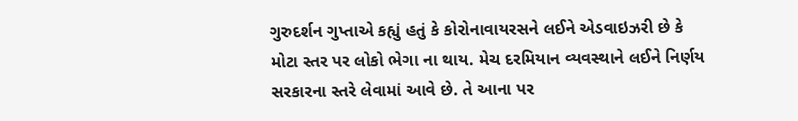ગુરુદર્શન ગુપ્તાએ કહ્યું હતું કે કોરોનાવાયરસને લઈને એડવાઇઝરી છે કે મોટા સ્તર પર લોકો ભેગા ના થાય. મેચ દરમિયાન વ્યવસ્થાને લઈને નિર્ણય સરકારના સ્તરે લેવામાં આવે છે. તે આના પર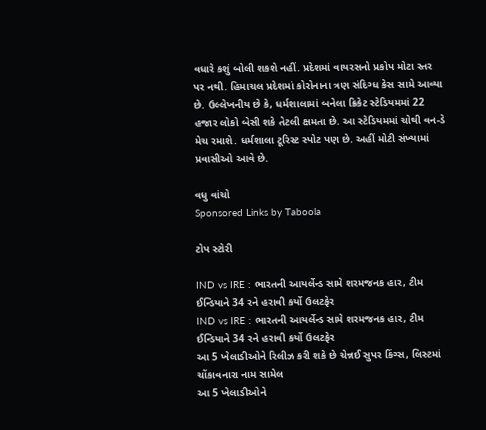વધારે કશું બોલી શકશે નહીં. પ્રદેશમાં વાયરસનો પ્રકોપ મોટા સ્તર પર નથી. હિમાચલ પ્રદેશમાં કોરોનાના ત્રણ સંદિગ્ધ કેસ સામે આવ્યા છે. ઉલ્લેખનીય છે કે, ધર્મશાલામાં બનેલા ક્રિકેટ સ્ટેડિયમમાં 22 હજાર લોકો બેસી શકે તેટલી ક્ષમતા છે. આ સ્ટેડિયમમાં ચોથી વન-ડે મેચ રમાશે. ધર્મશાલા ટૂરિસ્ટ સ્પોટ પણ છે. અહીં મોટી સંખ્યામાં પ્રવાસીઓ આવે છે.

વધુ વાંચો
Sponsored Links by Taboola

ટોપ સ્ટોરી

IND vs IRE : ભારતની આયર્લેન્ડ સામે શરમજનક હાર, ટીમ ઈન્ડિયાને 34 રને હરાવી કર્યો ઉલટફેર
IND vs IRE : ભારતની આયર્લેન્ડ સામે શરમજનક હાર, ટીમ ઈન્ડિયાને 34 રને હરાવી કર્યો ઉલટફેર
આ 5 ખેલાડીઓને રિલીઝ કરી શકે છે ચેન્નઈ સુપર કિંગ્સ, લિસ્ટમાં ચોંકાવનારા નામ સામેલ
આ 5 ખેલાડીઓને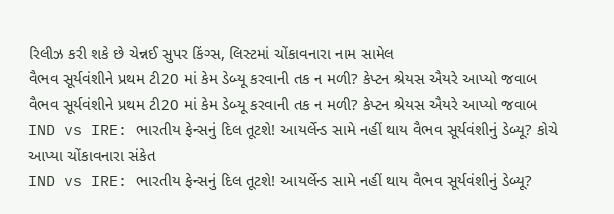રિલીઝ કરી શકે છે ચેન્નઈ સુપર કિંગ્સ, લિસ્ટમાં ચોંકાવનારા નામ સામેલ
વૈભવ સૂર્યવંશીને પ્રથમ ટી20 માં કેમ ડેબ્યૂ કરવાની તક ન મળી? કેપ્ટન શ્રેયસ ઐયરે આપ્યો જવાબ
વૈભવ સૂર્યવંશીને પ્રથમ ટી20 માં કેમ ડેબ્યૂ કરવાની તક ન મળી? કેપ્ટન શ્રેયસ ઐયરે આપ્યો જવાબ
IND vs IRE: ભારતીય ફેન્સનું દિલ તૂટશે! આયર્લેન્ડ સામે નહીં થાય વૈભવ સૂર્યવંશીનું ડેબ્યૂ? કોચે આપ્યા ચોંકાવનારા સંકેત
IND vs IRE: ભારતીય ફેન્સનું દિલ તૂટશે! આયર્લેન્ડ સામે નહીં થાય વૈભવ સૂર્યવંશીનું ડેબ્યૂ?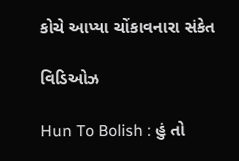કોચે આપ્યા ચોંકાવનારા સંકેત

વિડિઓઝ

Hun To Bolish : હું તો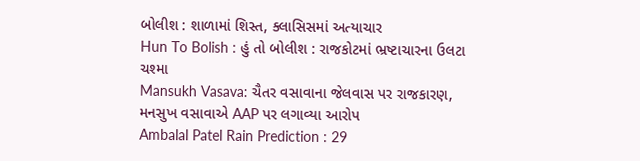બોલીશ : શાળામાં શિસ્ત, ક્લાસિસમાં અત્યાચાર
Hun To Bolish : હું તો બોલીશ : રાજકોટમાં ભ્રષ્ટાચારના ઉલટા ચશ્મા
Mansukh Vasava: ચૈતર વસાવાના જેલવાસ પર રાજકારણ, મનસુખ વસાવાએ AAP પર લગાવ્યા આરોપ
Ambalal Patel Rain Prediction : 29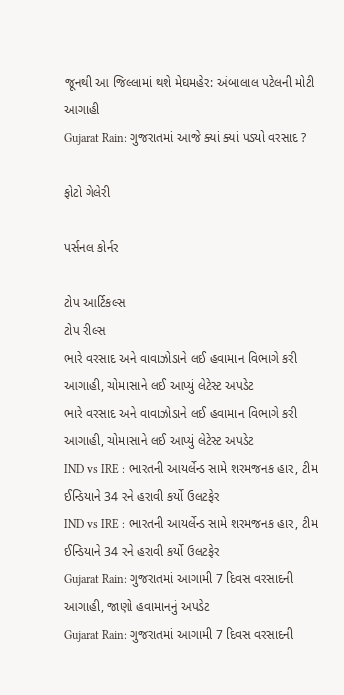જૂનથી આ જિલ્લામાં થશે મેઘમહેર: અંબાલાલ પટેલની મોટી આગાહી
Gujarat Rain: ગુજરાતમાં આજે ક્યાં ક્યાં પડ્યો વરસાદ ?

ફોટો ગેલેરી

પર્સનલ કોર્નર

ટોપ આર્ટિકલ્સ
ટોપ રીલ્સ
ભારે વરસાદ અને વાવાઝોડાને લઈ હવામાન વિભાગે કરી આગાહી, ચોમાસાને લઈ આપ્યું લેટેસ્ટ અપડેટ
ભારે વરસાદ અને વાવાઝોડાને લઈ હવામાન વિભાગે કરી આગાહી, ચોમાસાને લઈ આપ્યું લેટેસ્ટ અપડેટ
IND vs IRE : ભારતની આયર્લેન્ડ સામે શરમજનક હાર, ટીમ ઈન્ડિયાને 34 રને હરાવી કર્યો ઉલટફેર
IND vs IRE : ભારતની આયર્લેન્ડ સામે શરમજનક હાર, ટીમ ઈન્ડિયાને 34 રને હરાવી કર્યો ઉલટફેર
Gujarat Rain: ગુજરાતમાં આગામી 7 દિવસ વરસાદની આગાહી, જાણો હવામાનનું અપડેટ
Gujarat Rain: ગુજરાતમાં આગામી 7 દિવસ વરસાદની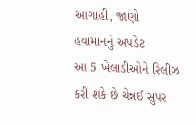આગાહી, જાણો હવામાનનું અપડેટ
આ 5 ખેલાડીઓને રિલીઝ કરી શકે છે ચેન્નઈ સુપર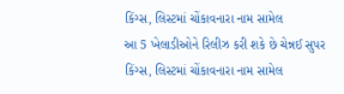કિંગ્સ, લિસ્ટમાં ચોંકાવનારા નામ સામેલ
આ 5 ખેલાડીઓને રિલીઝ કરી શકે છે ચેન્નઈ સુપર કિંગ્સ, લિસ્ટમાં ચોંકાવનારા નામ સામેલ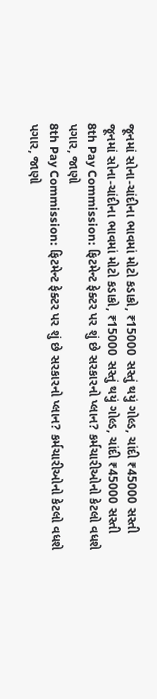જૂનમાં સોના-ચાંદીના ભાવમાં મોટો કડાકો, ₹15000 સસ્તું થયું ગોલ્ડ, ચાંદી ₹45000 સસ્તી
જૂનમાં સોના-ચાંદીના ભાવમાં મોટો કડાકો, ₹15000 સસ્તું થયું ગોલ્ડ, ચાંદી ₹45000 સસ્તી
8th Pay Commission: ફિટમેન્ટ ફેક્ટર પર શું છે સરકારનો પ્લાન? કર્મચારીઓનો કેટલો વધશે પગાર, જાણો
8th Pay Commission: ફિટમેન્ટ ફેક્ટર પર શું છે સરકારનો પ્લાન? કર્મચારીઓનો કેટલો વધશે પગાર, જાણો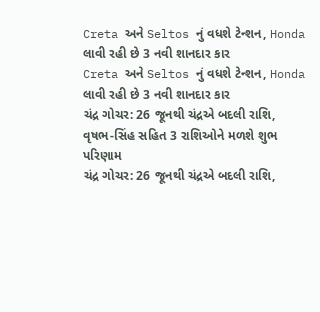Creta અને Seltos નું વધશે ટેન્શન, Honda લાવી રહી છે 3 નવી શાનદાર કાર
Creta અને Seltos નું વધશે ટેન્શન, Honda લાવી રહી છે 3 નવી શાનદાર કાર
ચંદ્ર ગોચર: 26 જૂનથી ચંદ્રએ બદલી રાશિ, વૃષભ-સિંહ સહિત 3 રાશિઓને મળશે શુભ પરિણામ
ચંદ્ર ગોચર: 26 જૂનથી ચંદ્રએ બદલી રાશિ,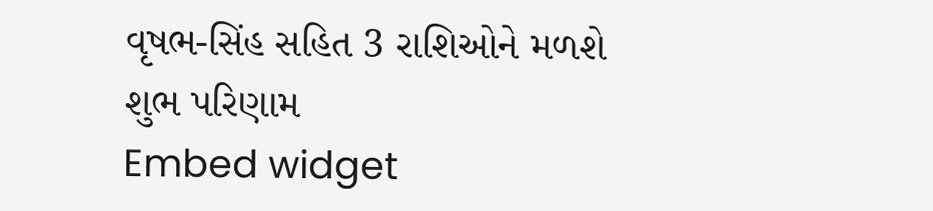વૃષભ-સિંહ સહિત 3 રાશિઓને મળશે શુભ પરિણામ
Embed widget